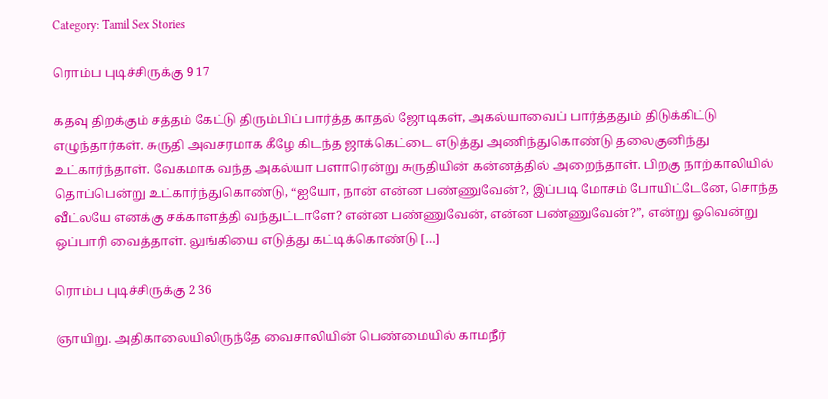Category: Tamil Sex Stories

ரொம்ப புடிச்சிருக்கு 9 17

கதவு திறக்கும் சத்தம் கேட்டு திரும்பிப் பார்த்த காதல் ஜோடிகள், அகல்யாவைப் பார்த்ததும் திடுக்கிட்டு எழுந்தார்கள். சுருதி அவசரமாக கீழே கிடந்த ஜாக்கெட்டை எடுத்து அணிந்துகொண்டு தலைகுனிந்து உட்கார்ந்தாள். வேகமாக வந்த அகல்யா பளாரென்று சுருதியின் கன்னத்தில் அறைந்தாள். பிறகு நாற்காலியில் தொப்பென்று உட்கார்ந்துகொண்டு, “ஐயோ, நான் என்ன பண்ணுவேன்?, இப்படி மோசம் போயிட்டேனே, சொந்த வீட்லயே எனக்கு சக்காளத்தி வந்துட்டாளே? என்ன பண்ணுவேன், என்ன பண்ணுவேன்?”, என்று ஓவென்று ஒப்பாரி வைத்தாள். லுங்கியை எடுத்து கட்டிக்கொண்டு […]

ரொம்ப புடிச்சிருக்கு 2 36

ஞாயிறு. அதிகாலையிலிருந்தே வைசாலியின் பெண்மையில் காமநீர்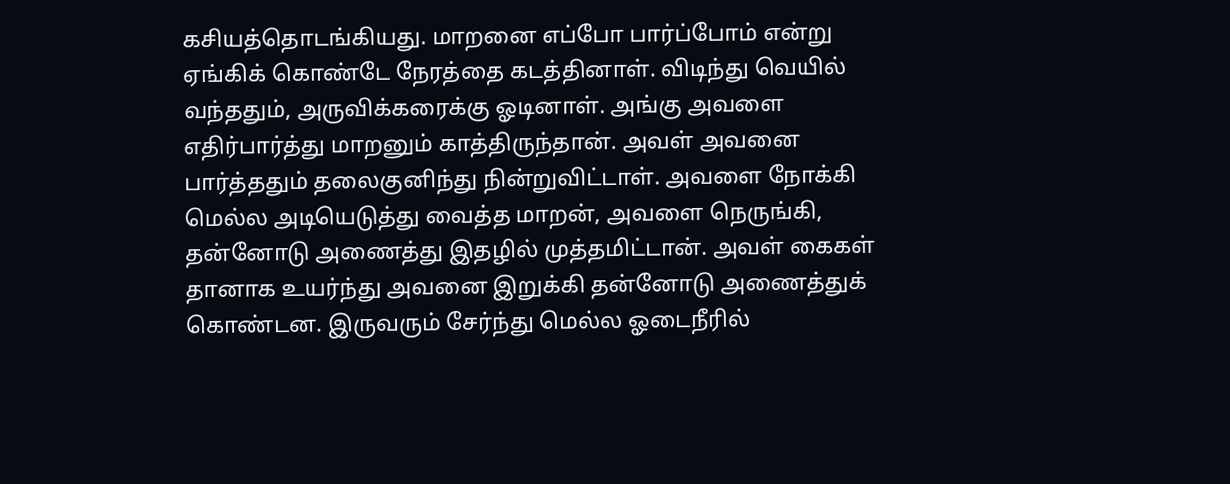கசியத்தொடங்கியது. மாறனை எப்போ பார்ப்போம் என்று ஏங்கிக் கொண்டே நேரத்தை கடத்தினாள். விடிந்து வெயில் வந்ததும், அருவிக்கரைக்கு ஓடினாள். அங்கு அவளை எதிர்பார்த்து மாறனும் காத்திருந்தான். அவள் அவனை பார்த்ததும் தலைகுனிந்து நின்றுவிட்டாள். அவளை நோக்கி மெல்ல அடியெடுத்து வைத்த மாறன், அவளை நெருங்கி, தன்னோடு அணைத்து இதழில் முத்தமிட்டான். அவள் கைகள் தானாக உயர்ந்து அவனை இறுக்கி தன்னோடு அணைத்துக் கொண்டன. இருவரும் சேர்ந்து மெல்ல ஓடைநீரில்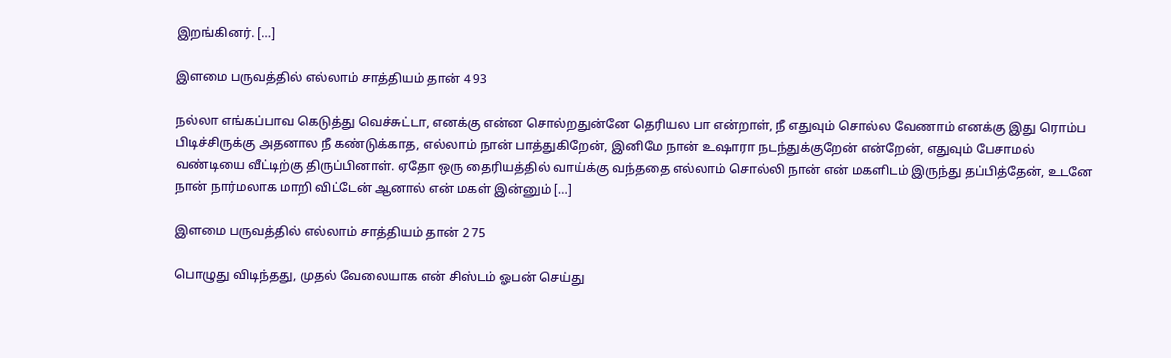இறங்கினர். […]

இளமை பருவத்தில் எல்லாம் சாத்தியம் தான் 4 93

நல்லா எங்கப்பாவ கெடுத்து வெச்சுட்டா, எனக்கு என்ன சொல்றதுன்னே தெரியல பா என்றாள், நீ எதுவும் சொல்ல வேணாம் எனக்கு இது ரொம்ப பிடிச்சிருக்கு அதனால நீ கண்டுக்காத, எல்லாம் நான் பாத்துகிறேன், இனிமே நான் உஷாரா நடந்துக்குறேன் என்றேன், எதுவும் பேசாமல் வண்டியை வீட்டிற்கு திருப்பினாள். ஏதோ ஒரு தைரியத்தில் வாய்க்கு வந்ததை எல்லாம் சொல்லி நான் என் மகளிடம் இருந்து தப்பித்தேன், உடனே நான் நார்மலாக மாறி விட்டேன் ஆனால் என் மகள் இன்னும் […]

இளமை பருவத்தில் எல்லாம் சாத்தியம் தான் 2 75

பொழுது விடிந்தது, முதல் வேலையாக என் சிஸ்டம் ஓபன் செய்து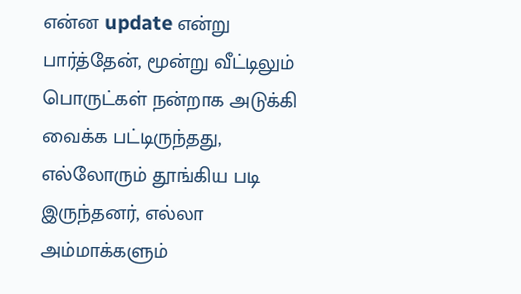என்ன update என்று பார்த்தேன், மூன்று வீட்டிலும் பொருட்கள் நன்றாக அடுக்கி வைக்க பட்டிருந்தது, எல்லோரும் தூங்கிய படி இருந்தனர், எல்லா அம்மாக்களும்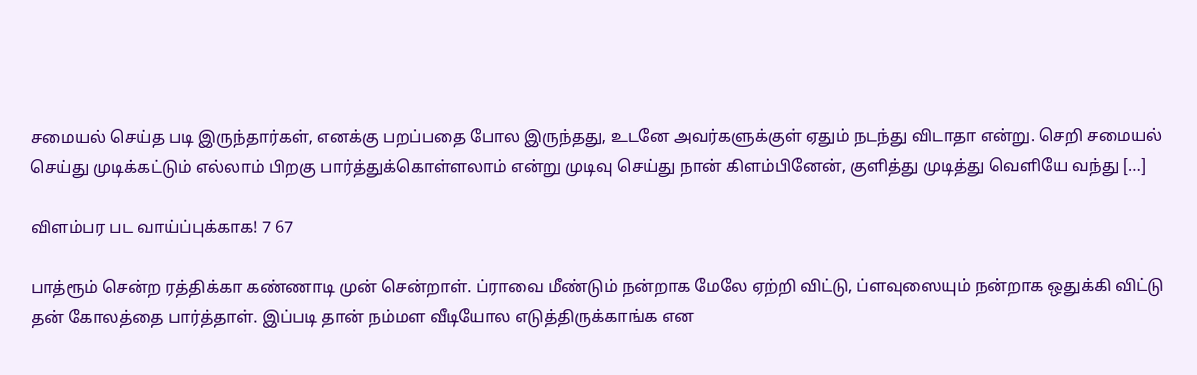சமையல் செய்த படி இருந்தார்கள், எனக்கு பறப்பதை போல இருந்தது, உடனே அவர்களுக்குள் ஏதும் நடந்து விடாதா என்று. செறி சமையல் செய்து முடிக்கட்டும் எல்லாம் பிறகு பார்த்துக்கொள்ளலாம் என்று முடிவு செய்து நான் கிளம்பினேன், குளித்து முடித்து வெளியே வந்து […]

விளம்பர பட வாய்ப்புக்காக! 7 67

பாத்ரூம் சென்ற ரத்திக்கா கண்ணாடி முன் சென்றாள். ப்ராவை மீண்டும் நன்றாக மேலே ஏற்றி விட்டு, ப்ளவுஸையும் நன்றாக ஒதுக்கி விட்டு தன் கோலத்தை பார்த்தாள். இப்படி தான் நம்மள வீடியோல எடுத்திருக்காங்க என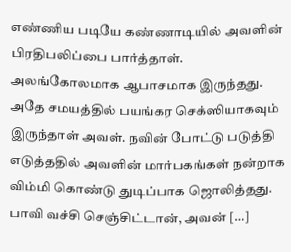எண்ணிய படியே கண்ணாடியில் அவளின் பிரதிபலிப்பை பார்த்தாள். அலங்கோலமாக ஆபாசமாக இருந்தது. அதே சமயத்தில் பயங்கர செக்ஸியாகவும் இருந்தாள் அவள். நவின் போட்டு படுத்தி எடுத்ததில் அவளின் மார்பகங்கள் நன்றாக விம்மி கொண்டு துடிப்பாக ஜொலித்தது. பாவி வச்சி செஞ்சிட்டான், அவன் […]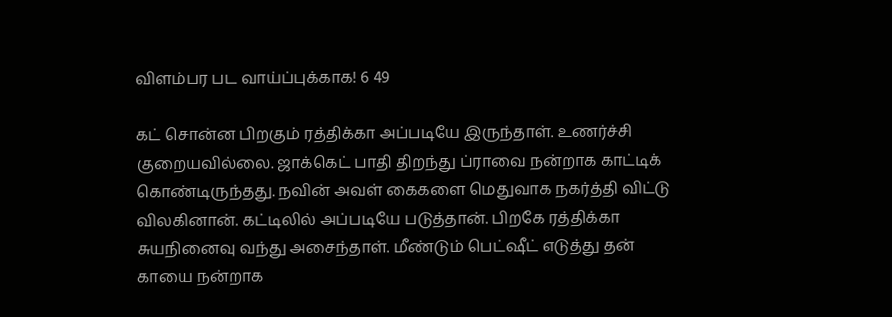விளம்பர பட வாய்ப்புக்காக! 6 49

கட் சொன்ன பிறகும் ரத்திக்கா அப்படியே இருந்தாள். உணர்ச்சி குறையவில்லை. ஜாக்கெட் பாதி திறந்து ப்ராவை நன்றாக காட்டிக் கொண்டிருந்தது. நவின் அவள் கைகளை மெதுவாக நகர்த்தி விட்டு விலகினான். கட்டிலில் அப்படியே படுத்தான். பிறகே ரத்திக்கா சுயநினைவு வந்து அசைந்தாள். மீண்டும் பெட்ஷீட் எடுத்து தன் காயை நன்றாக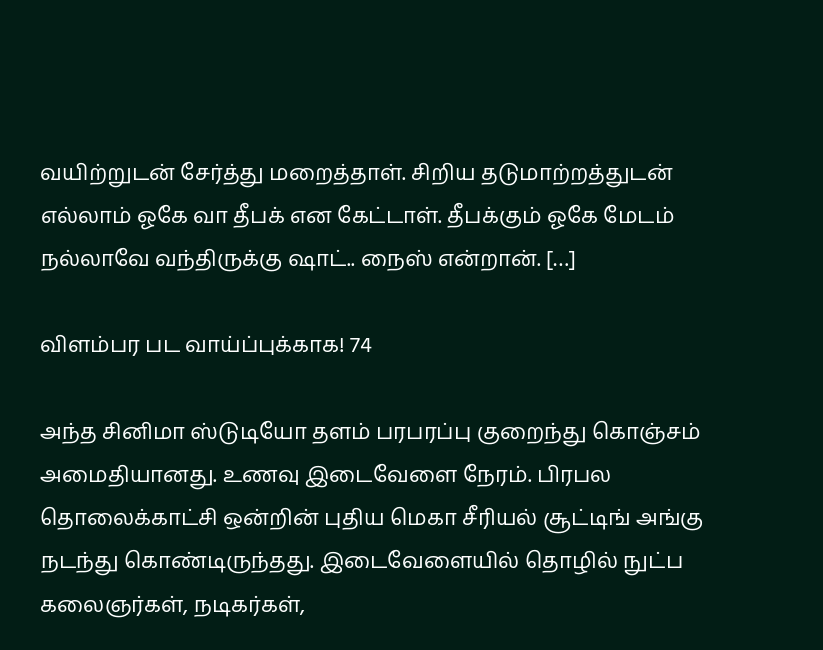வயிற்றுடன் சேர்த்து மறைத்தாள். சிறிய தடுமாற்றத்துடன் எல்லாம் ஓகே வா தீபக் என கேட்டாள். தீபக்கும் ஓகே மேடம் நல்லாவே வந்திருக்கு ஷாட்.. நைஸ் என்றான். […]

விளம்பர பட வாய்ப்புக்காக! 74

அந்த சினிமா ஸ்டுடியோ தளம் பரபரப்பு குறைந்து கொஞ்சம் அமைதியானது. உணவு இடைவேளை நேரம். பிரபல தொலைக்காட்சி ஒன்றின் புதிய மெகா சீரியல் சூட்டிங் அங்கு நடந்து கொண்டிருந்தது. இடைவேளையில் தொழில் நுட்ப கலைஞர்கள், நடிகர்கள்,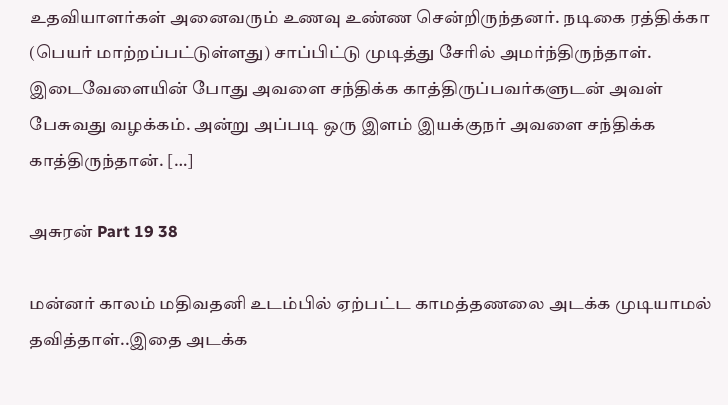உதவியாளர்கள் அனைவரும் உணவு உண்ண சென்றிருந்தனர். நடிகை ரத்திக்கா (பெயர் மாற்றப்பட்டுள்ளது) சாப்பிட்டு முடித்து சேரில் அமர்ந்திருந்தாள். இடைவேளையின் போது அவளை சந்திக்க காத்திருப்பவர்களுடன் அவள் பேசுவது வழக்கம். அன்று அப்படி ஒரு இளம் இயக்குநர் அவளை சந்திக்க காத்திருந்தான். […]

அசுரன் Part 19 38

மன்னர் காலம் மதிவதனி உடம்பில் ஏற்பட்ட காமத்தணலை அடக்க முடியாமல் தவித்தாள்..இதை அடக்க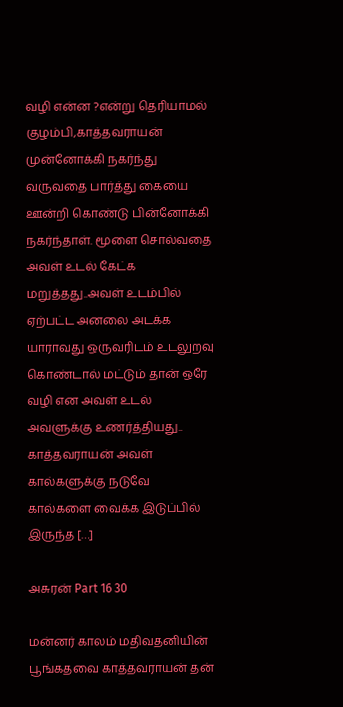வழி என்ன ?என்று தெரியாமல் குழம்பி,காத்தவராயன் முன்னோக்கி நகர்ந்து வருவதை பார்த்து கையை ஊன்றி கொண்டு பின்னோக்கி நகர்ந்தாள். மூளை சொல்வதை அவள் உடல் கேட்க மறுத்தது..அவள் உடம்பில் ஏற்பட்ட அனலை அடக்க யாராவது ஒருவரிடம் உடலுறவு கொண்டால் மட்டும் தான் ஒரே வழி என அவள் உடல் அவளுக்கு உணர்த்தியது.. காத்தவராயன் அவள் கால்களுக்கு நடுவே கால்களை வைக்க இடுப்பில் இருந்த […]

அசுரன் Part 16 30

மன்னர் காலம் மதிவதனியின் பூங்கதவை காத்தவராயன் தன்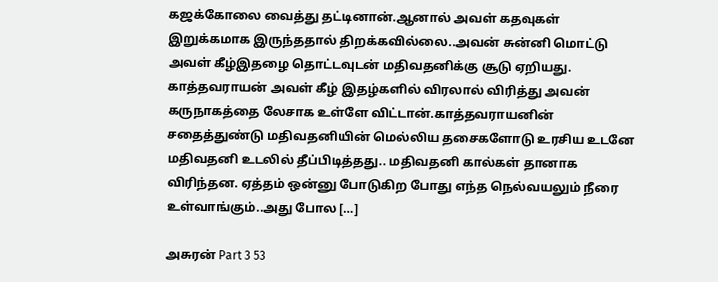கஜக்கோலை வைத்து தட்டினான்.ஆனால் அவள் கதவுகள் இறுக்கமாக இருந்ததால் திறக்கவில்லை..அவன் சுன்னி மொட்டு அவள் கீழ்இதழை தொட்டவுடன் மதிவதனிக்கு சூடு ஏறியது. காத்தவராயன் அவள் கீழ் இதழ்களில் விரலால் விரித்து அவன் கருநாகத்தை லேசாக உள்ளே விட்டான்.காத்தவராயனின் சதைத்துண்டு மதிவதனியின் மெல்லிய தசைகளோடு உரசிய உடனே மதிவதனி உடலில் தீப்பிடித்தது.. மதிவதனி கால்கள் தானாக விரிந்தன. ஏத்தம் ஒன்னு போடுகிற போது எந்த நெல்வயலும் நீரை உள்வாங்கும்..அது போல […]

அசுரன் Part 3 53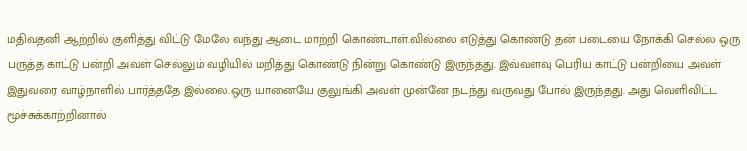மதிவதனி ஆற்றில் குளித்து விட்டு மேலே வந்து ஆடை மாற்றி கொண்டாள்.வில்லை எடுத்து கொண்டு தன் படையை நோக்கி செல்ல ஒரு பருத்த காட்டு பன்றி அவள் செல்லும் வழியில் மறித்து கொண்டு நின்று கொண்டு இருந்தது. இவ்வளவு பெரிய காட்டு பன்றியை அவள் இதுவரை வாழ்நாளில் பார்த்ததே இல்லை.ஒரு யானையே குலுங்கி அவள் முன்னே நடந்து வருவது போல் இருந்தது. அது வெளிவிட்ட மூச்சுக்காற்றினால்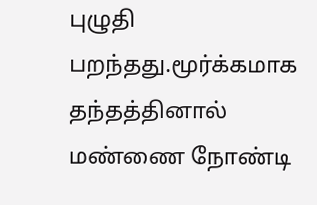புழுதி பறந்தது.மூர்க்கமாக தந்தத்தினால் மண்ணை நோண்டி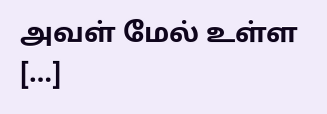அவள் மேல் உள்ள […]